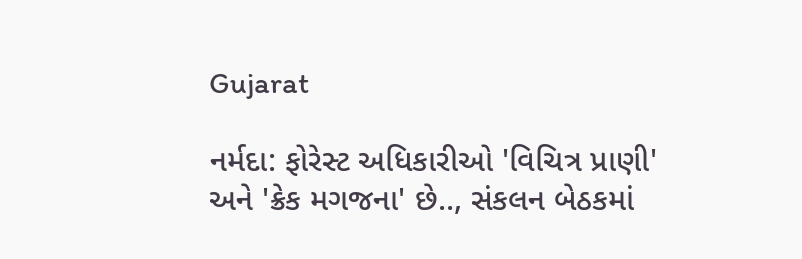Gujarat

નર્મદા: ફોરેસ્ટ અધિકારીઓ 'વિચિત્ર પ્રાણી' અને 'ક્રેક મગજના' છે.., સંકલન બેઠકમાં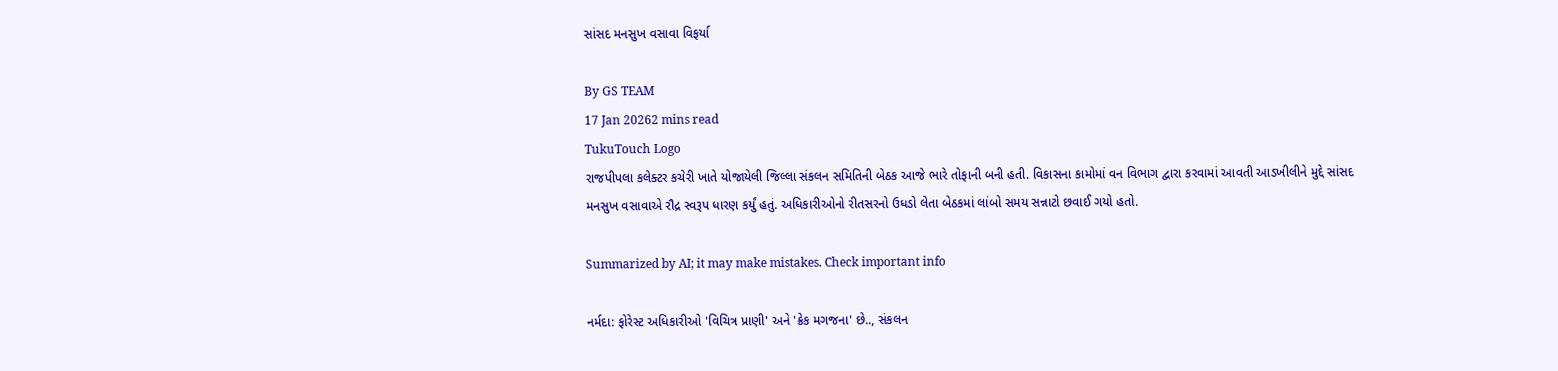સાંસદ મનસુખ વસાવા વિફર્યા

By GS TEAM
17 Jan 20262 mins read
TukuTouch Logo
રાજપીપલા કલેક્ટર કચેરી ખાતે યોજાયેલી જિલ્લા સંકલન સમિતિની બેઠક આજે ભારે તોફાની બની હતી. વિકાસના કામોમાં વન વિભાગ દ્વારા કરવામાં આવતી આડખીલીને મુદ્દે સાંસદ મનસુખ વસાવાએ રૌદ્ર સ્વરૂપ ધારણ કર્યું હતું. અધિકારીઓનો રીતસરનો ઉધડો લેતા બેઠકમાં લાંબો સમય સન્નાટો છવાઈ ગયો હતો.

Summarized by AI; it may make mistakes. Check important info

નર્મદા: ફોરેસ્ટ અધિકારીઓ 'વિચિત્ર પ્રાણી' અને 'ક્રેક મગજના' છે.., સંકલન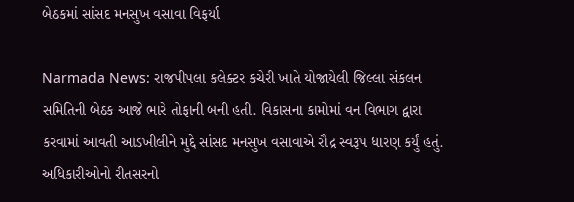બેઠકમાં સાંસદ મનસુખ વસાવા વિફર્યા

Narmada News: રાજપીપલા કલેક્ટર કચેરી ખાતે યોજાયેલી જિલ્લા સંકલન સમિતિની બેઠક આજે ભારે તોફાની બની હતી. વિકાસના કામોમાં વન વિભાગ દ્વારા કરવામાં આવતી આડખીલીને મુદ્દે સાંસદ મનસુખ વસાવાએ રૌદ્ર સ્વરૂપ ધારણ કર્યું હતું. અધિકારીઓનો રીતસરનો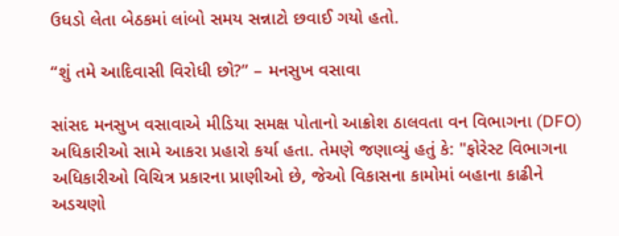ઉધડો લેતા બેઠકમાં લાંબો સમય સન્નાટો છવાઈ ગયો હતો.

“શું તમે આદિવાસી વિરોધી છો?” – મનસુખ વસાવા

સાંસદ મનસુખ વસાવાએ મીડિયા સમક્ષ પોતાનો આક્રોશ ઠાલવતા વન વિભાગના (DFO) અધિકારીઓ સામે આકરા પ્રહારો કર્યા હતા. તેમણે જણાવ્યું હતું કે: "ફોરેસ્ટ વિભાગના અધિકારીઓ વિચિત્ર પ્રકારના પ્રાણીઓ છે, જેઓ વિકાસના કામોમાં બહાના કાઢીને અડચણો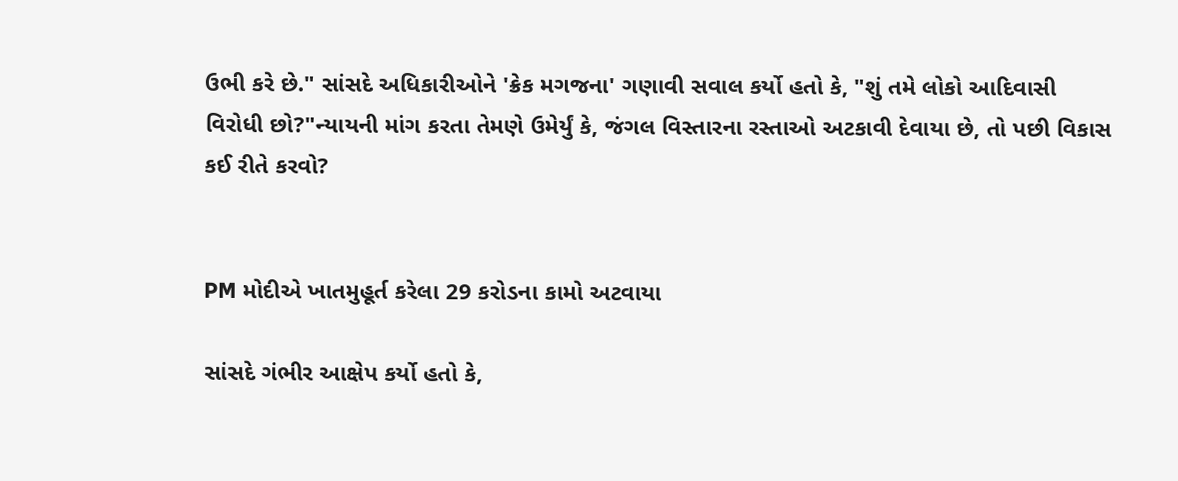ઉભી કરે છે." સાંસદે અધિકારીઓને 'ક્રેક મગજના' ગણાવી સવાલ કર્યો હતો કે, "શું તમે લોકો આદિવાસી વિરોધી છો?"ન્યાયની માંગ કરતા તેમણે ઉમેર્યું કે, જંગલ વિસ્તારના રસ્તાઓ અટકાવી દેવાયા છે, તો પછી વિકાસ કઈ રીતે કરવો?


PM મોદીએ ખાતમુહૂર્ત કરેલા 29 કરોડના કામો અટવાયા

સાંસદે ગંભીર આક્ષેપ કર્યો હતો કે,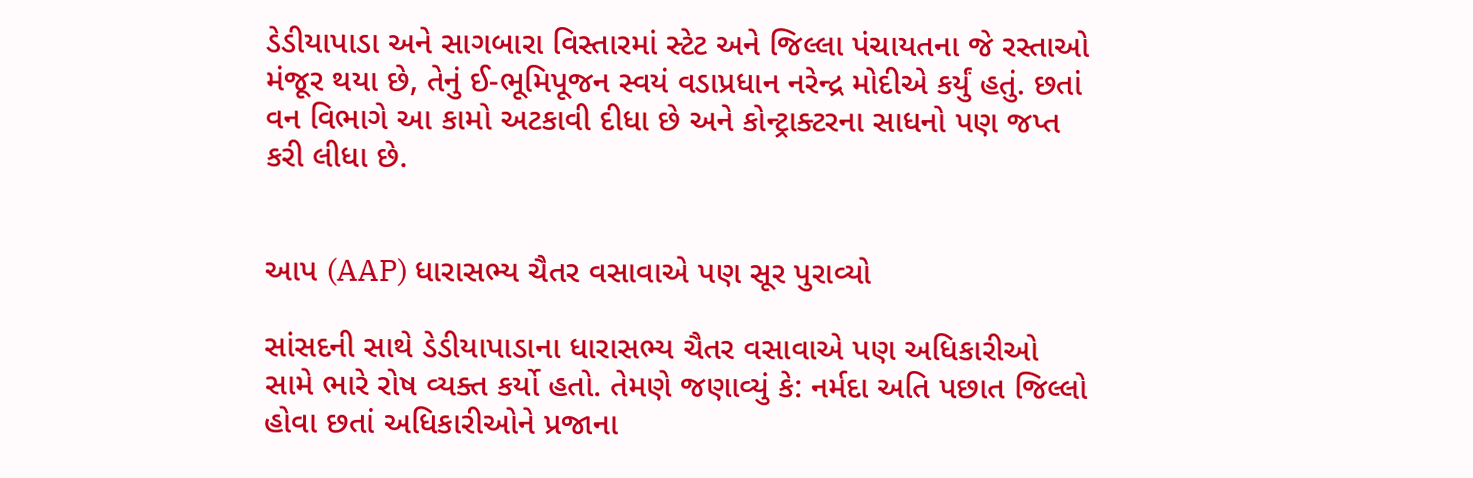ડેડીયાપાડા અને સાગબારા વિસ્તારમાં સ્ટેટ અને જિલ્લા પંચાયતના જે રસ્તાઓ મંજૂર થયા છે, તેનું ઈ-ભૂમિપૂજન સ્વયં વડાપ્રધાન નરેન્દ્ર મોદીએ કર્યું હતું. છતાં વન વિભાગે આ કામો અટકાવી દીધા છે અને કોન્ટ્રાક્ટરના સાધનો પણ જપ્ત કરી લીધા છે.


આપ (AAP) ધારાસભ્ય ચૈતર વસાવાએ પણ સૂર પુરાવ્યો

સાંસદની સાથે ડેડીયાપાડાના ધારાસભ્ય ચૈતર વસાવાએ પણ અધિકારીઓ સામે ભારે રોષ વ્યક્ત કર્યો હતો. તેમણે જણાવ્યું કે: નર્મદા અતિ પછાત જિલ્લો હોવા છતાં અધિકારીઓને પ્રજાના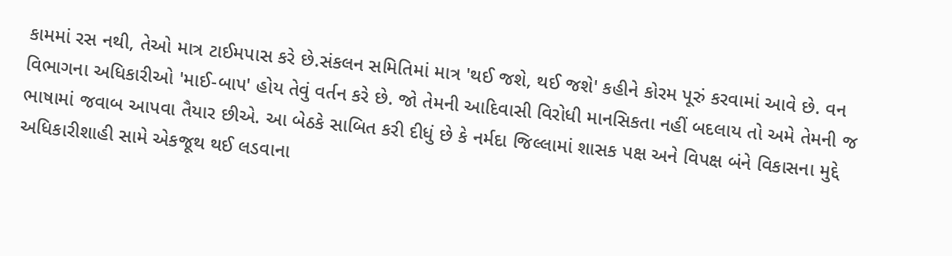કામમાં રસ નથી, તેઓ માત્ર ટાઈમપાસ કરે છે.સંકલન સમિતિમાં માત્ર 'થઈ જશે, થઈ જશે' કહીને કોરમ પૂરું કરવામાં આવે છે. વન વિભાગના અધિકારીઓ 'માઈ-બાપ' હોય તેવું વર્તન કરે છે. જો તેમની આદિવાસી વિરોધી માનસિકતા નહીં બદલાય તો અમે તેમની જ ભાષામાં જવાબ આપવા તૈયાર છીએ. આ બેઠકે સાબિત કરી દીધું છે કે નર્મદા જિલ્લામાં શાસક પક્ષ અને વિપક્ષ બંને વિકાસના મુદ્દે અધિકારીશાહી સામે એકજૂથ થઈ લડવાના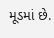મૂડમાં છે.